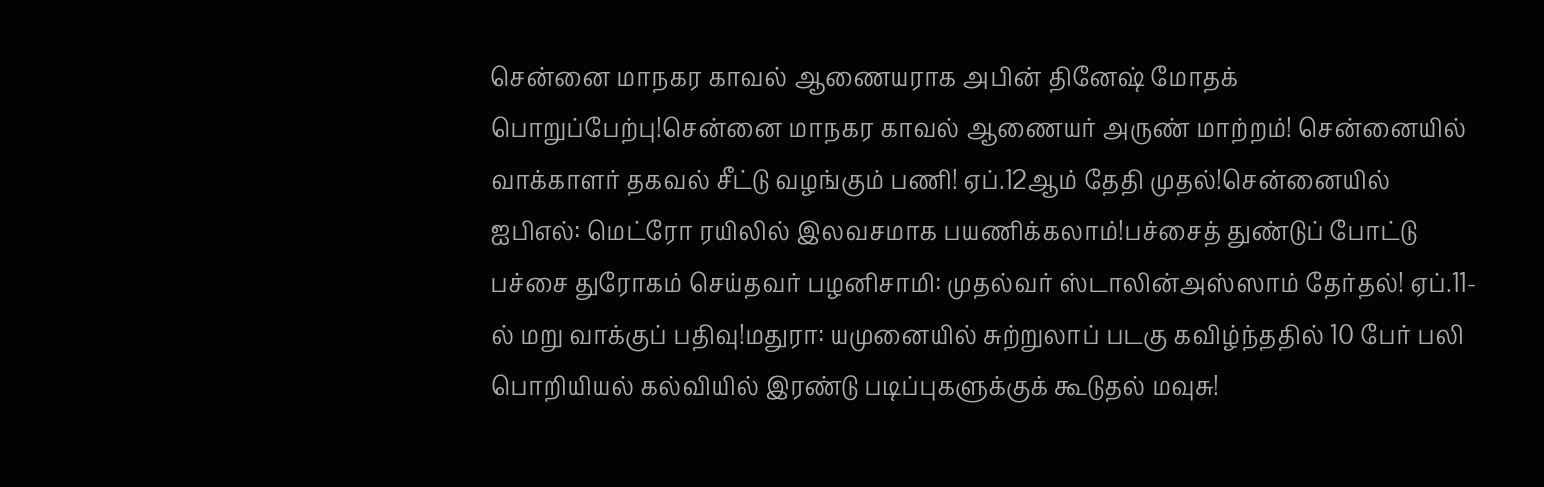சென்னை மாநகர காவல் ஆணையராக அபின் தினேஷ் மோதக் பொறுப்பேற்பு!சென்னை மாநகர காவல் ஆணையர் அருண் மாற்றம்! சென்னையில் வாக்காளர் தகவல் சீட்டு வழங்கும் பணி! ஏப்.12ஆம் தேதி முதல்!சென்னையில் ஐபிஎல்: மெட்ரோ ரயிலில் இலவசமாக பயணிக்கலாம்!பச்சைத் துண்டுப் போட்டு பச்சை துரோகம் செய்தவர் பழனிசாமி: முதல்வர் ஸ்டாலின்அஸ்ஸாம் தேர்தல்! ஏப்.11-ல் மறு வாக்குப் பதிவு!மதுரா: யமுனையில் சுற்றுலாப் படகு கவிழ்ந்ததில் 10 பேர் பலி பொறியியல் கல்வியில் இரண்டு படிப்புகளுக்குக் கூடுதல் மவுசு!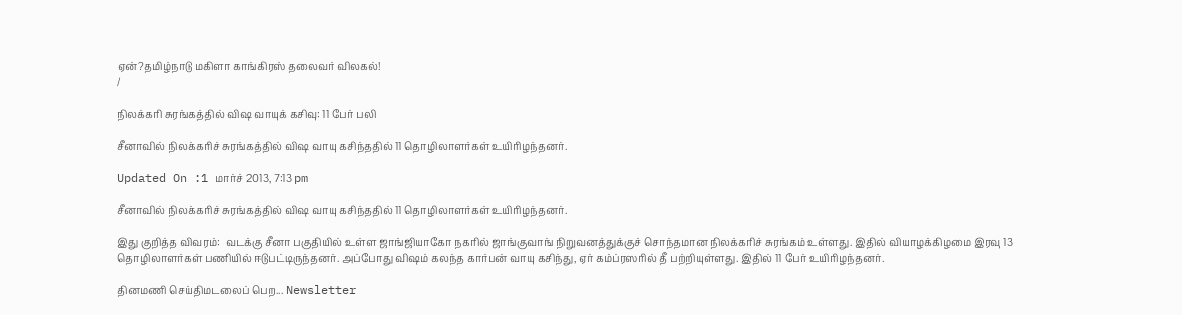ஏன்?தமிழ்நாடு மகிளா காங்கிரஸ் தலைவர் விலகல்!
/

நிலக்கரி சுரங்கத்தில் விஷ வாயுக் கசிவு: 11 பேர் பலி

சீனாவில் நிலக்கரிச் சுரங்கத்தில் விஷ வாயு கசிந்ததில் 11 தொழிலாளர்கள் உயிரிழந்தனர்.

Updated On :1 மார்ச் 2013, 7:13 pm

சீனாவில் நிலக்கரிச் சுரங்கத்தில் விஷ வாயு கசிந்ததில் 11 தொழிலாளர்கள் உயிரிழந்தனர்.

இது குறித்த விவரம்:  வடக்கு சீனா பகுதியில் உள்ள ஜாங்ஜியாகோ நகரில் ஜாங்குவாங் நிறுவனத்துக்குச் சொந்தமான நிலக்கரிச் சுரங்கம் உள்ளது. இதில் வியாழக்கிழமை இரவு 13 தொழிலாளர்கள் பணியில் ஈடுபட்டிருந்தனர். அப்போது விஷம் கலந்த கார்பன் வாயு கசிந்து, ஏர் கம்ப்ரஸரில் தீ பற்றியுள்ளது. இதில் 11 பேர் உயிரிழந்தனர்.

தினமணி செய்திமடலைப் பெற... Newsletter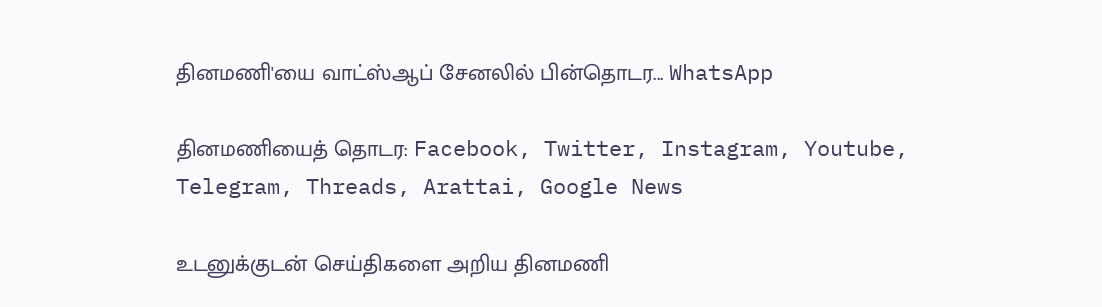தினமணி'யை வாட்ஸ்ஆப் சேனலில் பின்தொடர... WhatsApp

தினமணியைத் தொடர: Facebook, Twitter, Instagram, Youtube, Telegram, Threads, Arattai, Google News

உடனுக்குடன் செய்திகளை அறிய தினமணி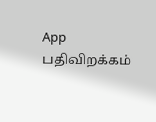App பதிவிறக்கம்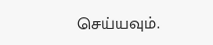செய்யவும்.